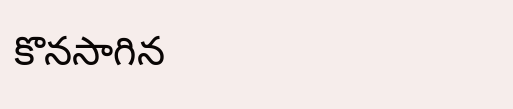కొనసాగిన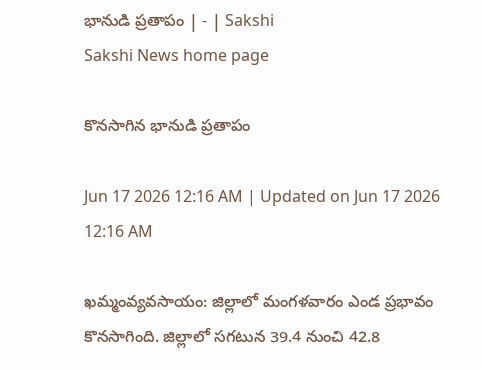భానుడి ప్రతాపం | - | Sakshi
Sakshi News home page

కొనసాగిన భానుడి ప్రతాపం

Jun 17 2026 12:16 AM | Updated on Jun 17 2026 12:16 AM

ఖమ్మంవ్యవసాయం: జిల్లాలో మంగళవారం ఎండ ప్రభావం కొనసాగింది. జిల్లాలో సగటున 39.4 నుంచి 42.8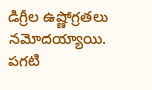డిగ్రీల ఉష్ణోగ్రతలు నమోదయ్యాయి. పగటి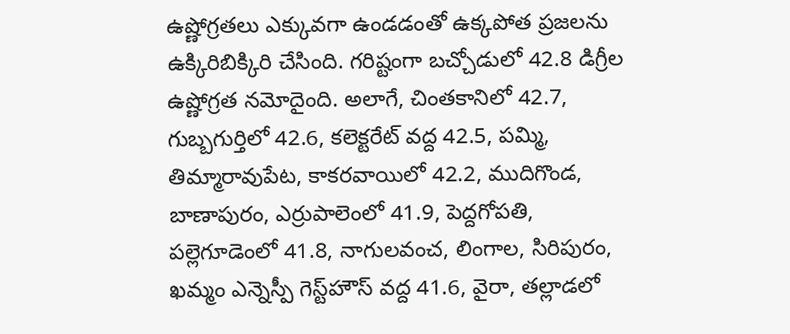ఉష్ణోగ్రతలు ఎక్కువగా ఉండడంతో ఉక్కపోత ప్రజలను ఉక్కిరిబిక్కిరి చేసింది. గరిష్టంగా బచ్చోడులో 42.8 డిగ్రీల ఉష్ణోగ్రత నమోదైంది. అలాగే, చింతకానిలో 42.7, గుబ్బగుర్తిలో 42.6, కలెక్టరేట్‌ వద్ద 42.5, పమ్మి, తిమ్మారావుపేట, కాకరవాయిలో 42.2, ముదిగొండ, బాణాపురం, ఎర్రుపాలెంలో 41.9, పెద్దగోపతి, పల్లెగూడెంలో 41.8, నాగులవంచ, లింగాల, సిరిపురం, ఖమ్మం ఎన్నెస్పీ గెస్ట్‌హౌస్‌ వద్ద 41.6, వైరా, తల్లాడలో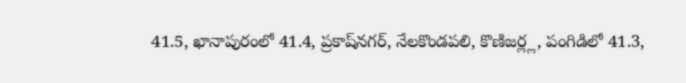41.5, ఖానాపురంలో 41.4, ప్రకాష్‌నగర్‌, నేలకొండపలి, కొణిజర్ల్ల, పంగిడిలో 41.3,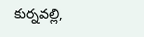కుర్నవల్లి,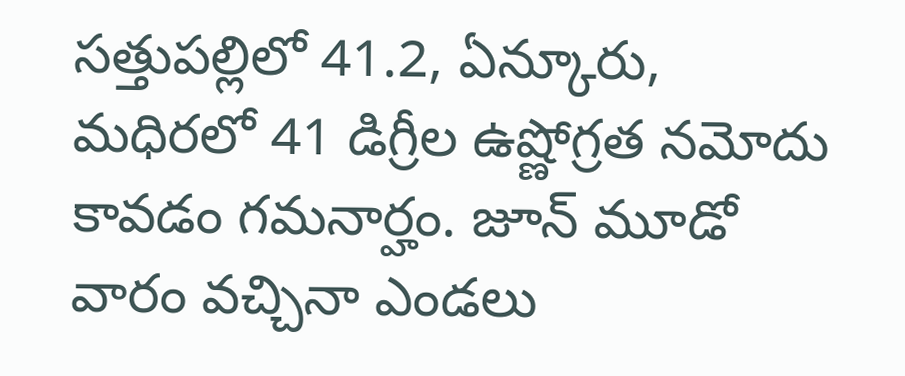సత్తుపల్లిలో 41.2, ఏన్కూరు, మధిరలో 41 డిగ్రీల ఉష్ణోగ్రత నమోదు కావడం గమనార్హం. జూన్‌ మూడో వారం వచ్చినా ఎండలు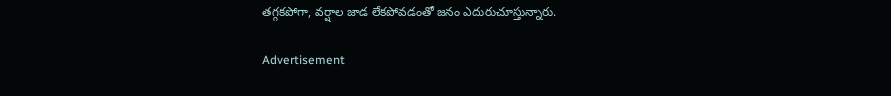తగ్గకపోగా, వర్షాల జాడ లేకపోవడంతో జనం ఎదురుచూస్తున్నారు.

Advertisement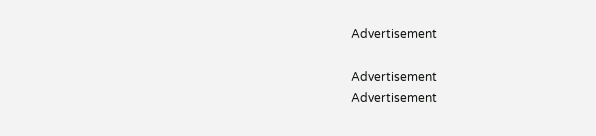Advertisement

Advertisement
Advertisement